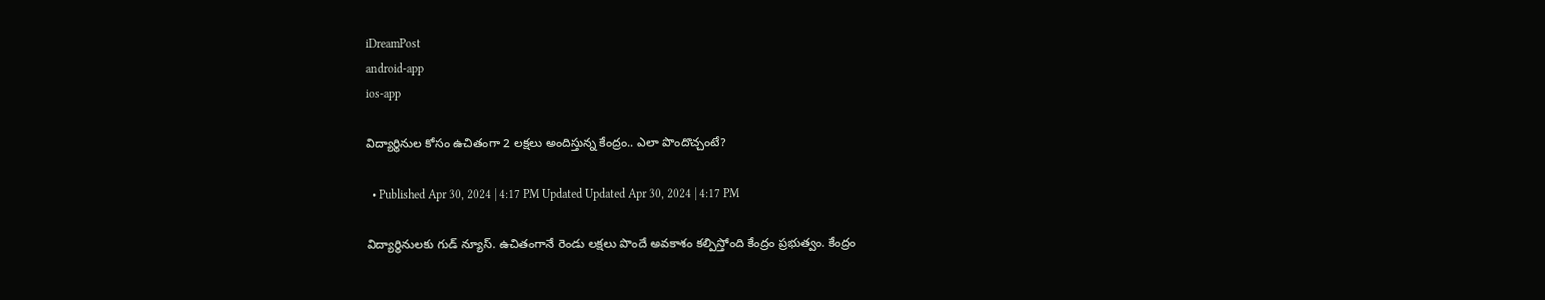iDreamPost
android-app
ios-app

విద్యార్థినుల కోసం ఉచితంగా 2 లక్షలు అందిస్తున్న కేంద్రం.. ఎలా పొందొచ్చంటే?

  • Published Apr 30, 2024 | 4:17 PM Updated Updated Apr 30, 2024 | 4:17 PM

విద్యార్థినులకు గుడ్ న్యూస్. ఉచితంగానే రెండు లక్షలు పొందే అవకాశం కల్పిస్తోంది కేంద్రం ప్రభుత్వం. కేంద్రం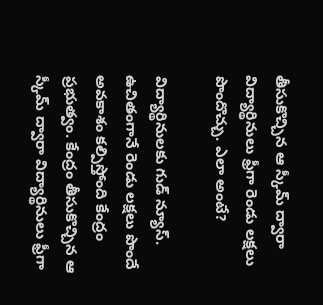తీసుకొచ్చిన ఆ స్కీమ్ ద్వారా విద్యార్థినులు ఫ్రీగా రెండు లక్షలు పొందొచ్చు. ఎలా అంటే?

విద్యార్థినులకు గుడ్ న్యూస్. ఉచితంగానే రెండు లక్షలు పొందే అవకాశం కల్పిస్తోంది కేంద్రం ప్రభుత్వం. కేంద్రం తీసుకొచ్చిన ఆ స్కీమ్ ద్వారా విద్యార్థినులు ఫ్రీగా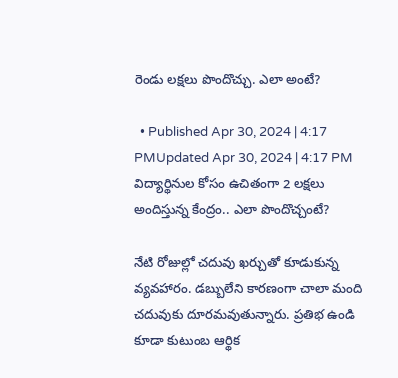రెండు లక్షలు పొందొచ్చు. ఎలా అంటే?

  • Published Apr 30, 2024 | 4:17 PMUpdated Apr 30, 2024 | 4:17 PM
విద్యార్థినుల కోసం ఉచితంగా 2 లక్షలు అందిస్తున్న కేంద్రం.. ఎలా పొందొచ్చంటే?

నేటి రోజుల్లో చదువు ఖర్చుతో కూడుకున్న వ్యవహారం. డబ్బులేని కారణంగా చాలా మంది చదువుకు దూరమవుతున్నారు. ప్రతిభ ఉండి కూడా కుటుంబ ఆర్థిక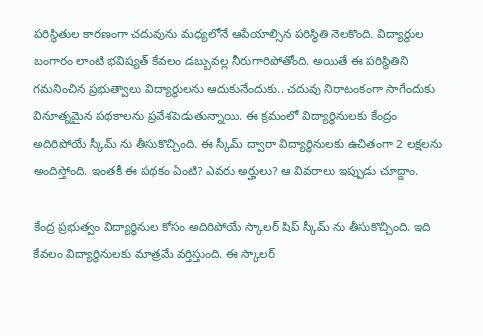పరిస్థితుల కారణంగా చదువును మధ్యలోనే ఆపేయాల్సిన పరిస్థితి నెలకొంది. విద్యార్థుల బంగారం లాంటి భవిష్యత్ కేవలం డబ్బువల్ల నీరుగారిపోతోంది. అయితే ఈ పరిస్థితిని గమనించిన ప్రభుత్వాలు విద్యార్థులను ఆదుకునేందుకు.. చదువు నిరాటంకంగా సాగేందుకు వినూత్నమైన పథకాలను ప్రవేశపెడుతున్నాయి. ఈ క్రమంలో విద్యార్థినులకు కేంద్రం అదిరిపోయే స్కీమ్ ను తీసుకొచ్చింది. ఈ స్కీమ్ ద్వారా విద్యార్థినులకు ఉచితంగా 2 లక్షలను అందిస్తోంది. ఇంతకీ ఈ పథకం ఏంటి? ఎవరు అర్హులు? ఆ వివరాలు ఇప్పుడు చూద్దాం.

కేంద్ర ప్రభుత్వం విద్యార్థినుల కోసం అదిరిపోయే స్కాలర్ షిప్ స్కీమ్ ను తీసుకొచ్చింది. ఇది కేవలం విద్యార్థినులకు మాత్రమే వర్తిస్తుంది. ఈ స్కాలర్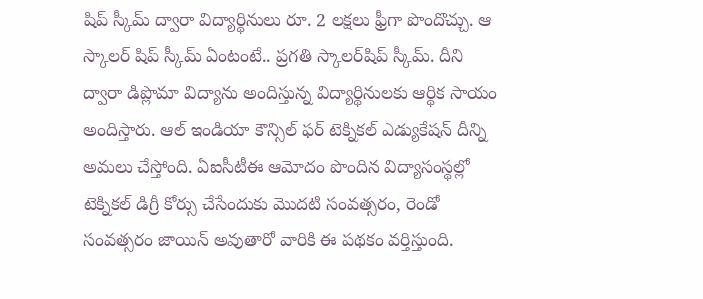షిప్ స్కీమ్ ద్వారా విద్యార్థినులు రూ. 2 లక్షలు ఫ్రీగా పొందొచ్చు. ఆ స్కాలర్ షిప్ స్కీమ్ ఏంటంటే.. ప్రగతి స్కాలర్‌షిప్ స్కీమ్. దీని ద్వారా డిప్లొమా విద్యాను అందిస్తున్న విద్యార్థినులకు ఆర్థిక సాయం అందిస్తారు. ఆల్ ఇండియా కౌన్సిల్ ఫర్ టెక్నికల్ ఎడ్యుకేషన్ దీన్ని అమలు చేస్తోంది. ఏఐసీటీఈ ఆమోదం పొందిన విద్యాసంస్థల్లో టెక్నికల్ డిగ్రీ కోర్సు చేసేందుకు మొదటి సంవత్సరం, రెండో సంవత్సరం జాయిన్ అవుతారో వారికి ఈ పథకం వర్తిస్తుంది.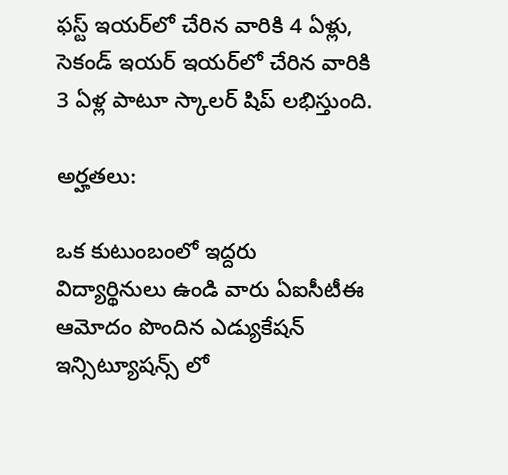ఫస్ట్ ఇయర్‌లో చేరిన వారికి 4 ఏళ్లు, సెకండ్ ఇయర్ ఇయర్‌లో చేరిన వారికి 3 ఏళ్ల పాటూ స్కాలర్ షిప్ లభిస్తుంది.

అర్హతలు:

ఒక కుటుంబంలో ఇద్దరు విద్యార్థినులు ఉండి వారు ఏఐసీటీఈ ఆమోదం పొందిన ఎడ్యుకేషన్ ఇన్సిట్యూషన్స్ లో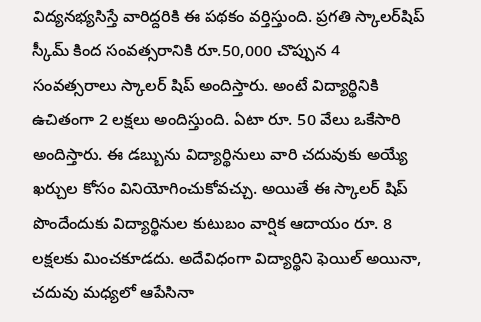విద్యనభ్యసిస్తే వారిద్దరికి ఈ పథకం వర్తిస్తుంది. ప్రగతి స్కాలర్‌షిప్ స్కీమ్ కింద సంవత్సరానికి రూ.50,000 చొప్పున 4 సంవత్సరాలు స్కాలర్ షిప్ అందిస్తారు. అంటే విద్యార్థినికి ఉచితంగా 2 లక్షలు అందిస్తుంది. ఏటా రూ. 50 వేలు ఒకేసారి అందిస్తారు. ఈ డబ్బును విద్యార్థినులు వారి చదువుకు అయ్యే ఖర్చుల కోసం వినియోగించుకోవచ్చు. అయితే ఈ స్కాలర్ షిప్ పొందేందుకు విద్యార్థినుల కుటుబం వార్షిక ఆదాయం రూ. 8 లక్షలకు మించకూడదు. అదేవిధంగా విద్యార్థిని ఫెయిల్ అయినా, చదువు మధ్యలో ఆపేసినా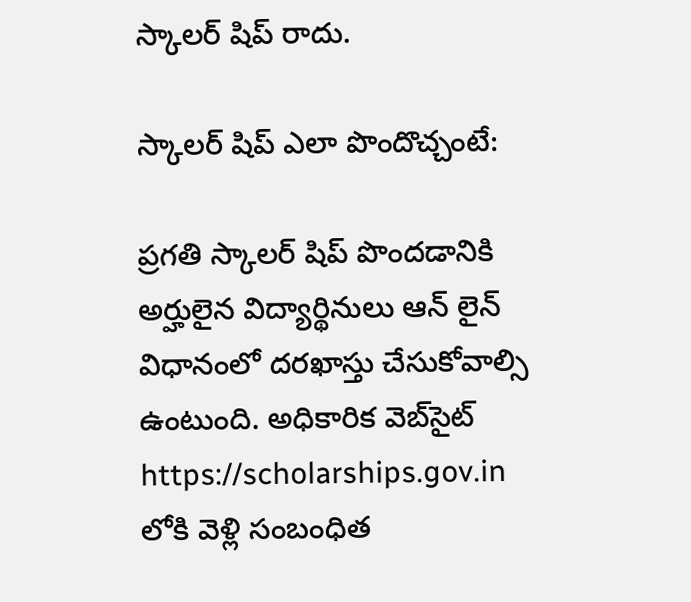స్కాలర్ షిప్ రాదు.

స్కాలర్ షిప్ ఎలా పొందొచ్చంటే:

ప్రగతి స్కాలర్ షిప్ పొందడానికి అర్హులైన విద్యార్థినులు ఆన్ లైన్ విధానంలో దరఖాస్తు చేసుకోవాల్సి ఉంటుంది. అధికారిక వెబ్‌సైట్ https://scholarships.gov.in లోకి వెళ్లి సంబంధిత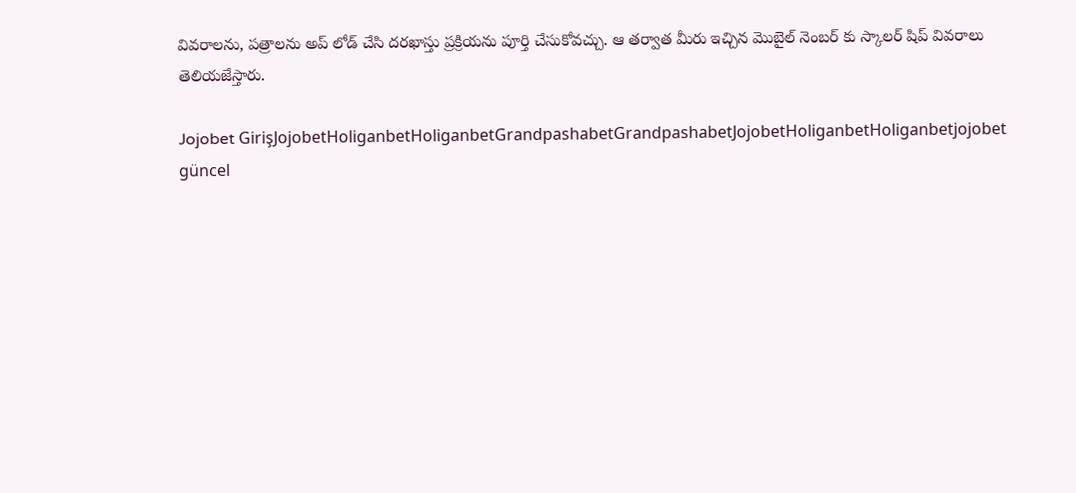వివరాలను, పత్రాలను అప్ లోడ్ చేసి దరఖాస్తు ప్రక్రియను పూర్తి చేసుకోవచ్చు. ఆ తర్వాత మీరు ఇచ్చిన మొబైల్ నెంబర్ కు స్కాలర్ షిప్ వివరాలు తెలియజేస్తారు.

Jojobet GirişJojobetHoliganbetHoliganbetGrandpashabetGrandpashabetJojobetHoliganbetHoliganbetjojobet güncel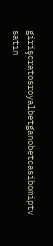girişcratosroyalbetganobetcasibomiptv satın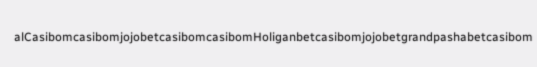alCasibomcasibomjojobetcasibomcasibomHoliganbetcasibomjojobetgrandpashabetcasibom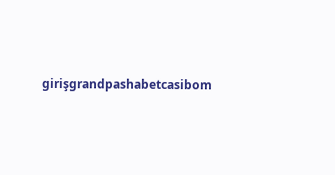girişgrandpashabetcasibom